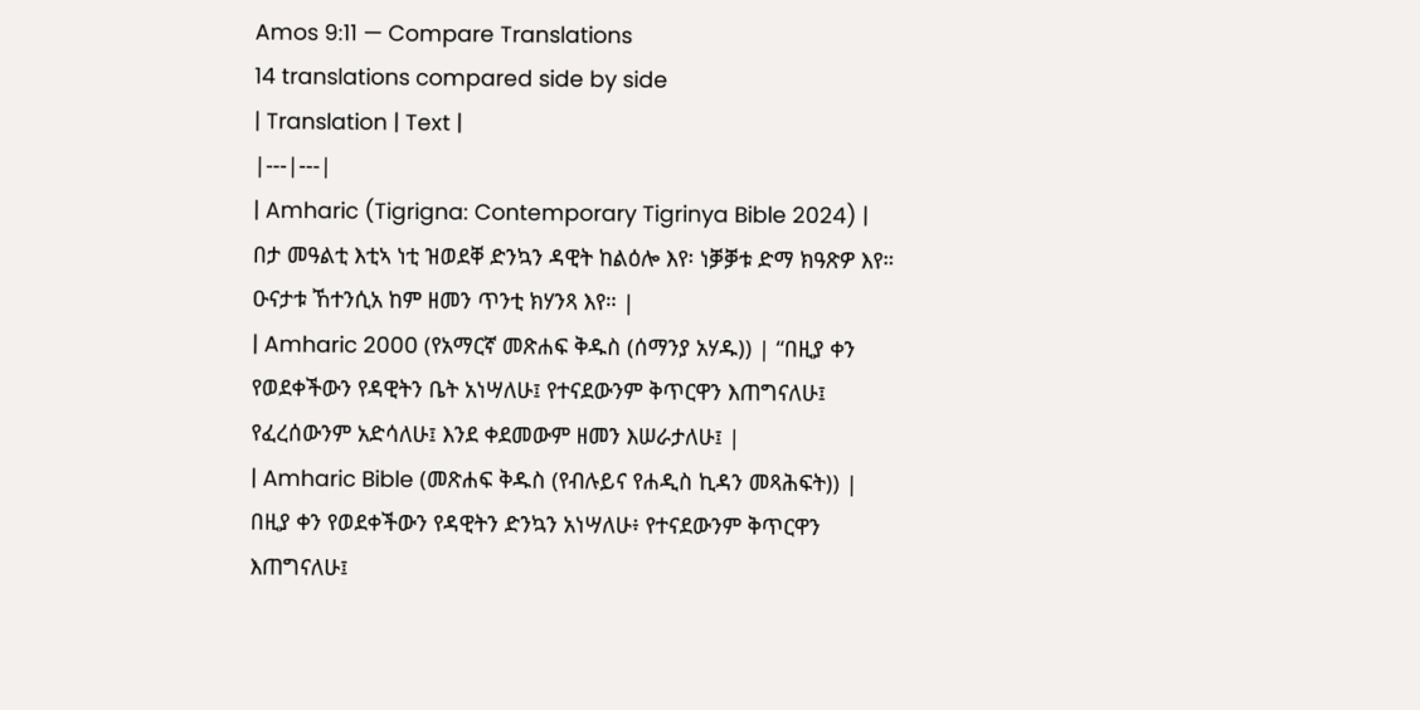Amos 9:11 — Compare Translations
14 translations compared side by side
| Translation | Text |
|---|---|
| Amharic (Tigrigna: Contemporary Tigrinya Bible 2024) | በታ መዓልቲ እቲኣ ነቲ ዝወደቐ ድንኳን ዳዊት ከልዕሎ እየ፡ ነቓቓቱ ድማ ክዓጽዎ እየ። ዑናታቱ ኸተንሲአ ከም ዘመን ጥንቲ ክሃንጻ እየ። |
| Amharic 2000 (የአማርኛ መጽሐፍ ቅዱስ (ሰማንያ አሃዱ)) | “በዚያ ቀን የወደቀችውን የዳዊትን ቤት አነሣለሁ፤ የተናደውንም ቅጥርዋን እጠግናለሁ፤ የፈረሰውንም አድሳለሁ፤ እንደ ቀደመውም ዘመን እሠራታለሁ፤ |
| Amharic Bible (መጽሐፍ ቅዱስ (የብሉይና የሐዲስ ኪዳን መጻሕፍት)) | በዚያ ቀን የወደቀችውን የዳዊትን ድንኳን አነሣለሁ፥ የተናደውንም ቅጥርዋን እጠግናለሁ፤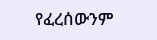የፈረሰውንም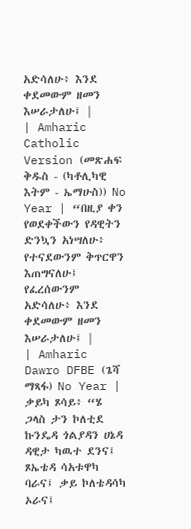አድሳለሁ፥ እንደ ቀደመውም ዘመን እሠራታለሁ፤ |
| Amharic Catholic Version (መጽሐፍ ቅዱስ - (ካቶሊካዊ እትም - ኤማሁስ)) No Year | “በዚያ ቀን የወደቀችውን የዳዊትን ድንኳን አነሣለሁ፥ የተናደውንም ቅጥርዋን እጠግናለሁ፤ የፈረሰውንም አድሳለሁ፥ እንደ ቀደመውም ዘመን እሠራታለሁ፤ |
| Amharic Dawro DFBE (ጌሻ ማጻፋ) No Year | ቃይካ ጾሳይ፥ “ሄ ጋላስ ታን ኮለቲደ ኩንዴዳ ጎልያዳን ሀኔዳ ዳዊታ ካዉተ ደንና፤ ጾኤቴዳ ሳአቱዋካ ባራና፤ ቃይ ኮለቴዳሳካ ኦራና፤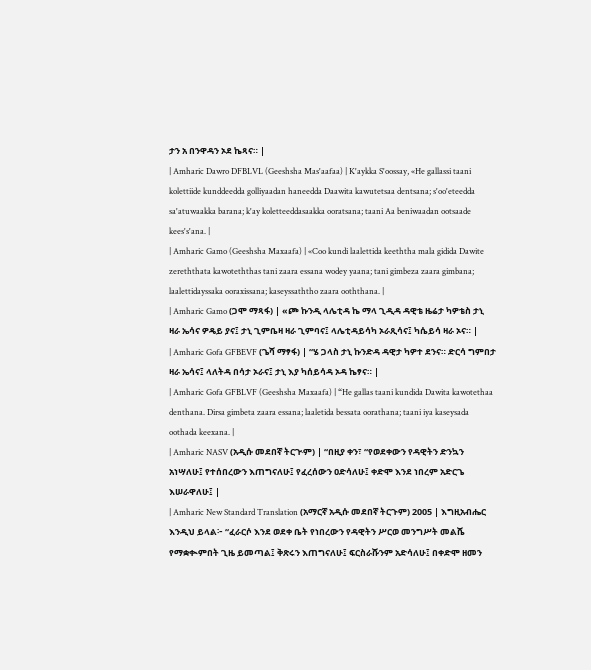ታን አ በንዋዳን ኦደ ኬጻና። |
| Amharic Dawro DFBLVL (Geeshsha Mas'aafaa) | K'aykka S'oossay, «He gallassi taani kolettiide kunddeedda golliyaadan haneedda Daawita kawutetsaa dentsana; s'oo'eteedda sa'atuwaakka barana; k'ay koletteeddasaakka ooratsana; taani Aa beniwaadan ootsaade kees's'ana. |
| Amharic Gamo (Geeshsha Maxaafa) | «Coo kundi laalettida keeththa mala gidida Dawite zereththata kawoteththas tani zaara essana wodey yaana; tani gimbeza zaara gimbana; laalettidayssaka ooraxissana; kaseyssaththo zaara ooththana. |
| Amharic Gamo (ጋሞ ማጻፋ) | «ጮ ኩንዲ ላሌቲዳ ኬ ማላ ጊዲዳ ዳዊቴ ዜሬታ ካዎቴስ ታኒ ዛራ ኤሳና ዎዴይ ያና፤ ታኒ ጊምቤዛ ዛራ ጊምባና፤ ላሌቲዳይሳካ ኦራጺሳና፤ ካሴይሳ ዛራ ኦና። |
| Amharic Gofa GFBEVF (ጌሻ ማፃፋ) | “ሄ ጋላስ ታኒ ኩንድዳ ዳዊታ ካዎተ ደንና። ድርሳ ግምበታ ዛራ ኤሳና፤ ላለትዳ በሳታ ኦራና፤ ታኒ እያ ካሰይሳዳ ኦዳ ኬፃና። |
| Amharic Gofa GFBLVF (Geeshsha Maxaafa) | “He gallas taani kundida Dawita kawotethaa denthana. Dirsa gimbeta zaara essana; laaletida bessata oorathana; taani iya kaseysada oothada keexana. |
| Amharic NASV (አዲሱ መደበኛ ትርጒም) | “በዚያ ቀን፣ “የወደቀውን የዳዊትን ድንኳን አነሣለሁ፤ የተሰበረውን እጠግናለሁ፤ የፈረሰውን ዐድሳለሁ፤ ቀድሞ እንደ ነበረም አድርጌ እሠራዋለሁ፤ |
| Amharic New Standard Translation (አማርኛ አዲሱ መደበኛ ትርጉም) 2005 | እግዚአብሔር እንዲህ ይላል፦ “ፈራርሶ እንደ ወደቀ ቤት የነበረውን የዳዊትን ሥርወ መንግሥት መልሼ የማቋቊምበት ጊዜ ይመጣል፤ ቅጽሩን እጠግናለሁ፤ ፍርስራሹንም አድሳለሁ፤ በቀድሞ ዘመን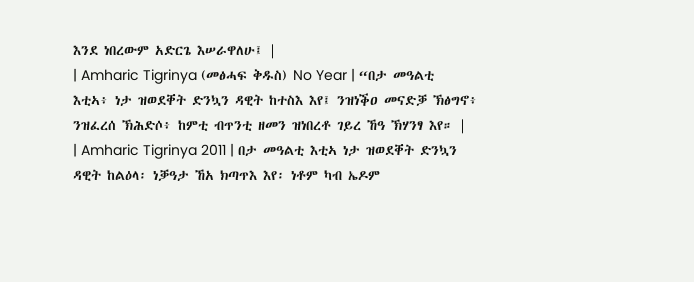እንደ ነበረውም አድርጌ እሠራዋለሁ፤ |
| Amharic Tigrinya (መፅሓፍ ቅዱስ) No Year | “በታ መዓልቲ እቲኣ፥ ነታ ዝወደቐት ድንኳን ዳዊት ከተስእ እየ፤ ንዝነቕዐ መናድቓ ኽፅግኖ፥ ንዝፈረሰ ኽሕድሶ፥ ከምቲ ብጥንቲ ዘመን ዝነበረቶ ገይረ ኸዓ ኽሃንፃ እየ። |
| Amharic Tigrinya 2011 | በታ መዓልቲ እቲኣ ነታ ዝወደቐት ድንኳን ዳዊት ከልዕላ፡ ነቓዓታ ኸአ ክጣጥእ እየ፡ ነቶም ካብ ኤዶም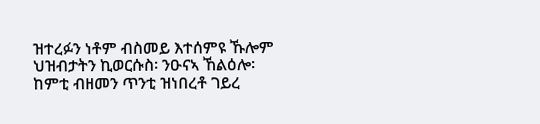ዝተረፉን ነቶም ብስመይ እተሰምዩ ኹሎም ህዝብታትን ኪወርሱስ፡ ንዑናኣ ኸልዕሎ፡ ከምቲ ብዘመን ጥንቲ ዝነበረቶ ገይረ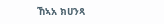ኸኣአ ክሀንጻ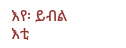እየ፡ ይብል እቲ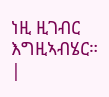ነዚ ዚገብር እግዚኣብሄር። |